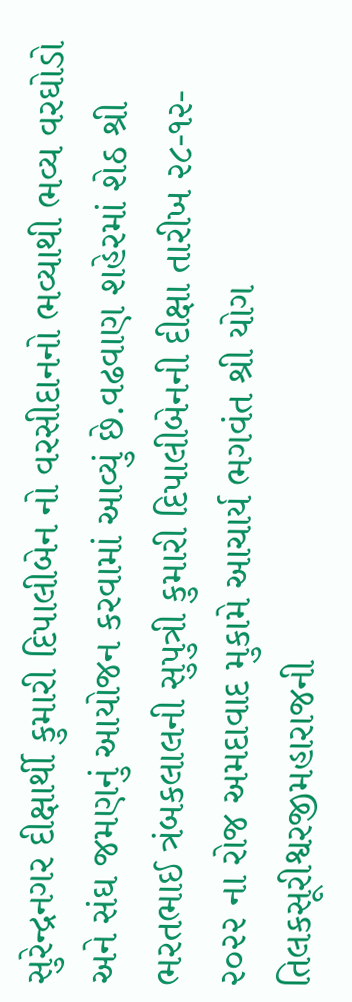સુરેન્દ્રનગર દીક્ષાર્થી કુમારી દિપાલીબેન નો વરસીદાનનો ભવ્યાથી ભવ્ય વરઘોડો અને સંઘ જમણનું આયોજન કરવામાં આવ્યું છે.વઢવાણ શહેરમાં શેઠ શ્રી ભરતભાઈ ત્રંબકલાલની સુપુત્રી કુમારી દિપાલીબેનની દીક્ષા તારીખ ૨૮-૧૨- ૨૦૨૨ ના રોજ અમદાવાદ મુકામે આચાર્ય ભગવંત શ્રી યોગ તિલકસૂરીશ્વરજીમહારાજની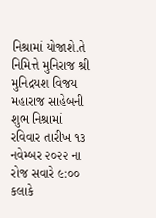નિશ્રામાં યોજાશે.તે નિમિત્તે મુનિરાજ શ્રી મુનિદ્રયશ વિજય મહારાજ સાહેબની શુભ નિશ્રામાં રવિવાર તારીખ ૧૩ નવેમ્બર ૨૦૨૨ ના રોજ સવારે ૯:૦૦ કલાકે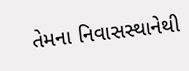તેમના નિવાસસ્થાનેથી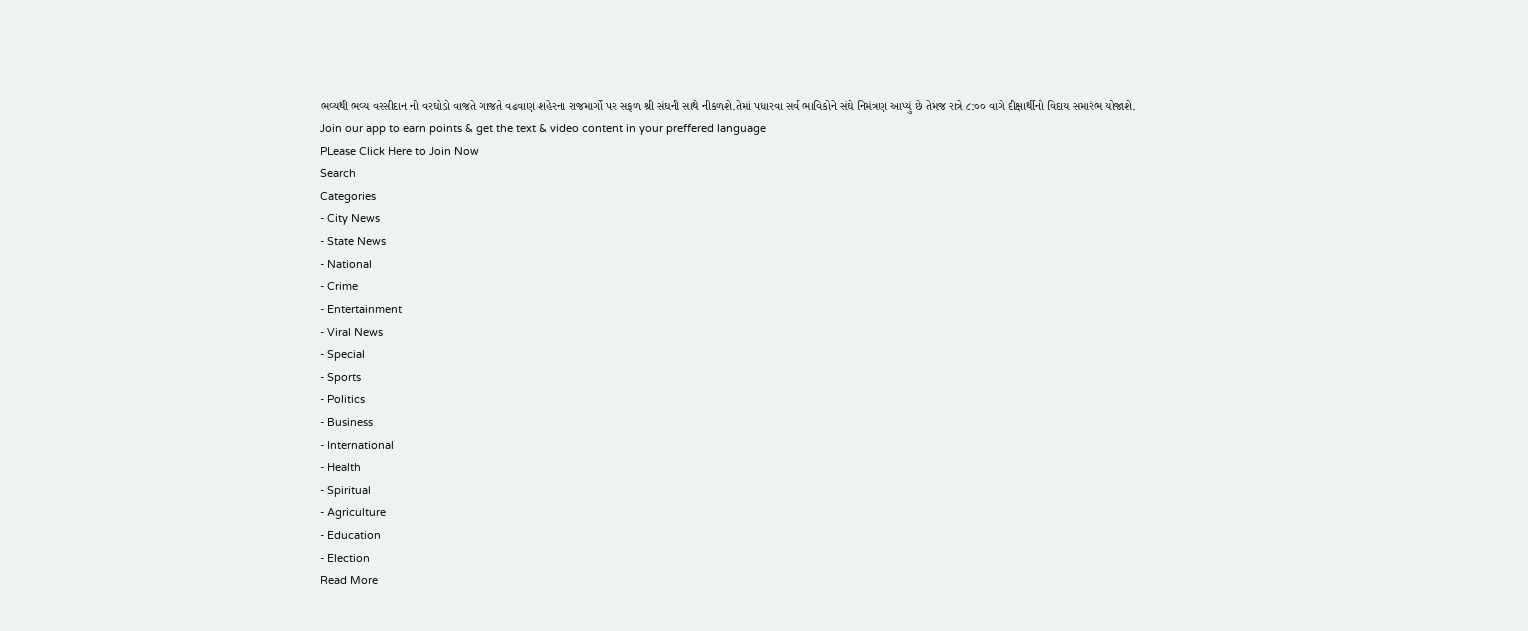ભવ્યથી ભવ્ય વરસીદાન નો વરઘોડો વાજતે ગાજતે વઢવાણ શહેરના રાજમાર્ગો પર સફળ શ્રી સંઘની સાથે નીકળશે.તેમાં પધારવા સર્વ ભાવિકોને સંઘે નિમંત્રણ આપ્યું છે તેમજ રાત્રે ૮:૦૦ વાગે દીક્ષાર્થીનો વિદાય સમારંભ યોજાશે.
Join our app to earn points & get the text & video content in your preffered language
PLease Click Here to Join Now
Search
Categories
- City News
- State News
- National
- Crime
- Entertainment
- Viral News
- Special
- Sports
- Politics
- Business
- International
- Health
- Spiritual
- Agriculture
- Education
- Election
Read More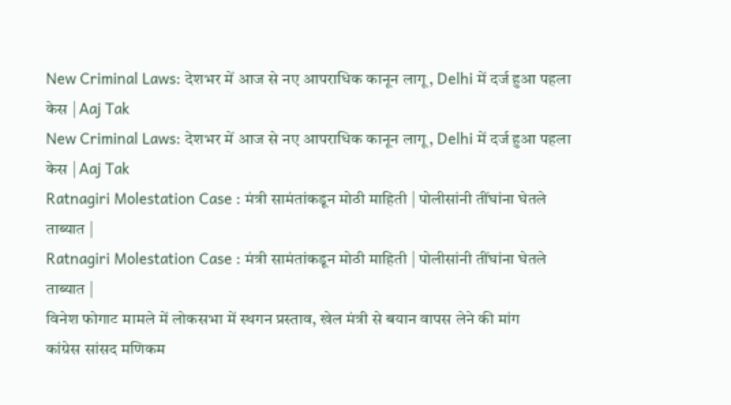New Criminal Laws: देशभर में आज से नए आपराधिक कानून लागू, Delhi में दर्ज हुआ पहला केस | Aaj Tak
New Criminal Laws: देशभर में आज से नए आपराधिक कानून लागू, Delhi में दर्ज हुआ पहला केस | Aaj Tak
Ratnagiri Molestation Case : मंत्री सामंतांकडून मोठी माहिती | पोलीसांनी तींघांना घेतले ताब्यात |
Ratnagiri Molestation Case : मंत्री सामंतांकडून मोठी माहिती | पोलीसांनी तींघांना घेतले ताब्यात |
विनेश फोगाट मामले में लोकसभा में स्थगन प्रस्ताव, खेल मंत्री से बयान वापस लेने की मांग
कांग्रेस सांसद मणिकम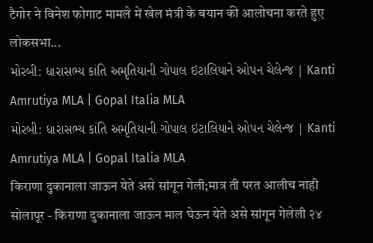टैगोर ने विनेश फोगाट मामले में खेल मंत्री के बयान की आलोचना करते हुए लोकसभा...
મોરબી: ધારાસભ્ય કાંતિ અમૃતિયાની ગોપાલ ઇટાલિયાને ઓપન ચેલેન્જ | Kanti Amrutiya MLA | Gopal Italia MLA
મોરબી: ધારાસભ્ય કાંતિ અમૃતિયાની ગોપાલ ઇટાલિયાને ઓપન ચેલેન્જ | Kanti Amrutiya MLA | Gopal Italia MLA
किराणा दुकानाला जाऊन येते असे सांगून गेली;मात्र ती परत आलीच नाही
सोलापूर - किराणा दुकानाला जाऊन माल घेऊन येते असे सांगून गेलेली २४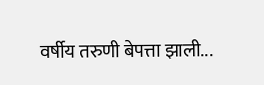वर्षीय तरुणी बेपत्ता झाली...